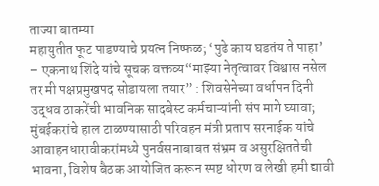ताज्या बातम्या
महायुतीत फूट पाडण्याचे प्रयत्न निष्फळ; ‘पुढे काय घडतंय ते पाहा’ – एकनाथ शिंदे यांचे सूचक वक्तव्य“माझ्या नेतृत्वावर विश्वास नसेल तर मी पक्षप्रमुखपद सोडायला तयार” : शिवसेनेच्या वर्धापन दिनी उद्धव ठाकरेंची भावनिक सादबेस्ट कर्मचाऱ्यांनी संप मागे घ्यावा; मुंबईकरांचे हाल टाळण्यासाठी परिवहन मंत्री प्रताप सरनाईक यांचे आवाहनधारावीकरांमध्ये पुनर्वसनाबाबत संभ्रम व असुरक्षिततेची भावना, विशेष बैठक आयोजित करून स्पष्ट धोरण व लेखी हमी द्यावी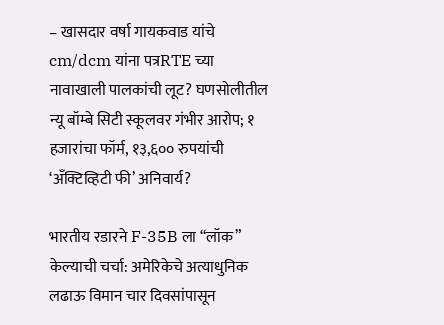– खासदार वर्षा गायकवाड यांचे cm/dcm यांना पत्रRTE च्या नावाखाली पालकांची लूट? घणसोलीतील न्यू बॉम्बे सिटी स्कूलवर गंभीर आरोप; १ हजारांचा फॉर्म, १३,६०० रुपयांची ‘अँक्टिव्हिटी फी’ अनिवार्य?

भारतीय रडारने F-35B ला “लॉक” केल्याची चर्चा: अमेरिकेचे अत्याधुनिक लढाऊ विमान चार दिवसांपासून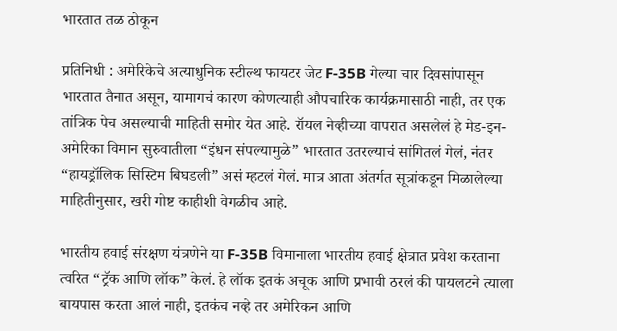भारतात तळ ठोकून

प्रतिनिधी : अमेरिकेचे अत्याधुनिक स्टील्थ फायटर जेट F-35B गेल्या चार दिवसांपासून भारतात तैनात असून, यामागचं कारण कोणत्याही औपचारिक कार्यक्रमासाठी नाही, तर एक तांत्रिक पेच असल्याची माहिती समोर येत आहे. रॉयल नेव्हीच्या वापरात असलेलं हे मेड-इन-अमेरिका विमान सुरुवातीला “इंधन संपल्यामुळे” भारतात उतरल्याचं सांगितलं गेलं, नंतर “हायड्रॉलिक सिस्टिम बिघडली” असं म्हटलं गेलं. मात्र आता अंतर्गत सूत्रांकडून मिळालेल्या माहितीनुसार, खरी गोष्ट काहीशी वेगळीच आहे.

भारतीय हवाई संरक्षण यंत्रणेने या F-35B विमानाला भारतीय हवाई क्षेत्रात प्रवेश करताना त्वरित “ट्रॅक आणि लॉक” केलं. हे लॉक इतकं अचूक आणि प्रभावी ठरलं की पायलटने त्याला बायपास करता आलं नाही, इतकंच नव्हे तर अमेरिकन आणि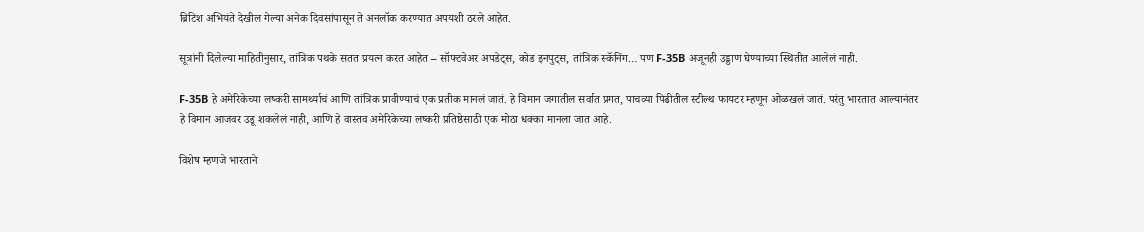ब्रिटिश अभियंते देखील गेल्या अनेक दिवसांपासून ते अनलॉक करण्यात अपयशी ठरले आहेत.

सूत्रांनी दिलेल्या माहितीनुसार, तांत्रिक पथके सतत प्रयत्न करत आहेत – सॉफ्टवेअर अपडेट्स, कोड इनपुट्स, तांत्रिक स्कॅनिंग… पण F-35B अजूनही उड्डाण घेण्याच्या स्थितीत आलेलं नाही.

F-35B हे अमेरिकेच्या लष्करी सामर्थ्याचं आणि तांत्रिक प्रावीण्याचं एक प्रतीक मानलं जातं. हे विमान जगातील सर्वात प्रगत, पाचव्या पिढीतील स्टील्थ फायटर म्हणून ओळखलं जातं. परंतु भारतात आल्यानंतर हे विमान आजवर उडू शकलेलं नाही, आणि हे वास्तव अमेरिकेच्या लष्करी प्रतिष्ठेसाठी एक मोठा धक्का मानला जात आहे.

विशेष म्हणजे भारताने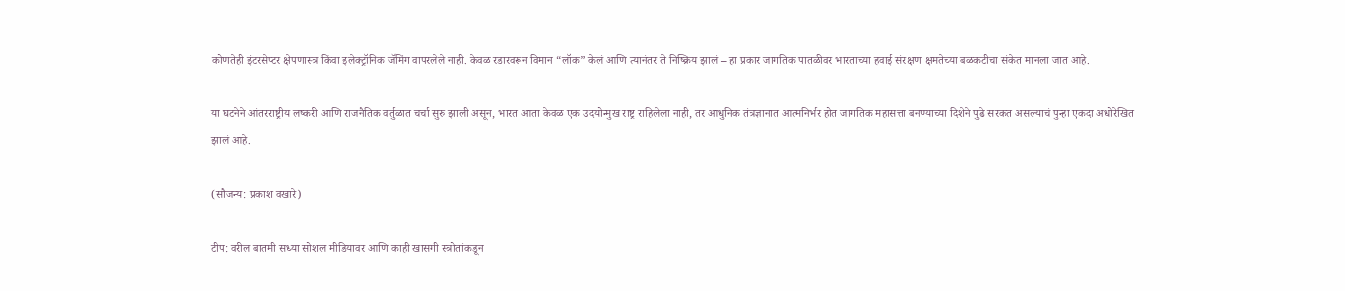कोणतेही इंटरसेप्टर क्षेपणास्त्र किंवा इलेक्ट्रॉनिक जॅमिंग वापरलेले नाही. केवळ रडारवरून विमान “लॉक” केलं आणि त्यानंतर ते निष्क्रिय झालं – हा प्रकार जागतिक पातळीवर भारताच्या हवाई संरक्षण क्षमतेच्या बळकटीचा संकेत मानला जात आहे.

या घटनेने आंतरराष्ट्रीय लष्करी आणि राजनैतिक वर्तुळात चर्चा सुरु झाली असून, भारत आता केवळ एक उदयोन्मुख राष्ट्र राहिलेला नाही, तर आधुनिक तंत्रज्ञानात आत्मनिर्भर होत जागतिक महासत्ता बनण्याच्या दिशेने पुढे सरकत असल्याचं पुन्हा एकदा अधोरेखित झालं आहे.

(सौजन्य: प्रकाश वखारे)

टीप: वरील बातमी सध्या सोशल मीडियावर आणि काही खासगी स्त्रोतांकडून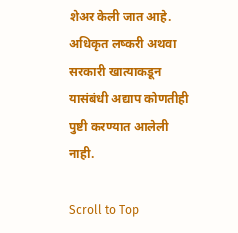शेअर केली जात आहे. अधिकृत लष्करी अथवा सरकारी खात्याकडून यासंबंधी अद्याप कोणतीही पुष्टी करण्यात आलेली नाही.

Scroll to Top